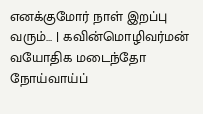எனக்குமோர் நாள் இறப்பு வரும்... | கவின்மொழிவர்மன்
வயோதிக மடைந்தோ நோய்வாய்ப்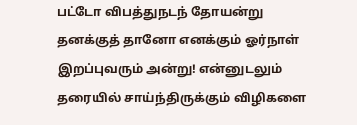பட்டோ விபத்துநடந் தோயன்று தனக்குத் தானோ எனக்கும் ஓர்நாள் இறப்புவரும் அன்று! என்னுடலும் தரையில் சாய்ந்திருக்கும் விழிகளை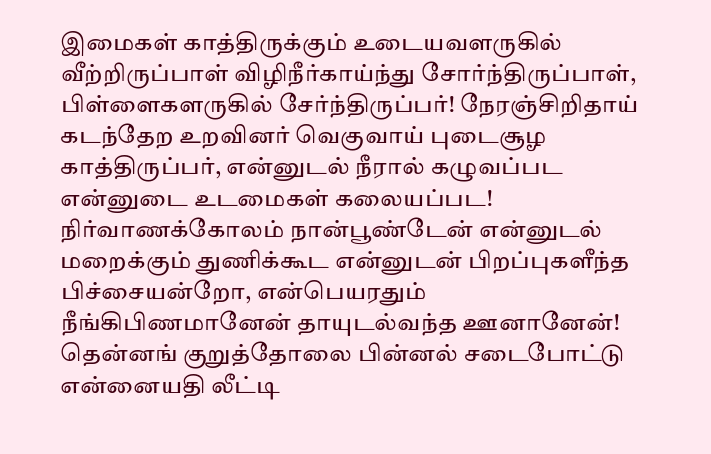இமைகள் காத்திருக்கும் உடையவளருகில் வீற்றிருப்பாள் விழிநீர்காய்ந்து சோர்ந்திருப்பாள், பிள்ளைகளருகில் சேர்ந்திருப்பர்! நேரஞ்சிறிதாய் கடந்தேற உறவினர் வெகுவாய் புடைசூழ காத்திருப்பர், என்னுடல் நீரால் கழுவப்பட என்னுடை உடமைகள் கலையப்பட! நிர்வாணக்கோலம் நான்பூண்டேன் என்னுடல் மறைக்கும் துணிக்கூட என்னுடன் பிறப்புகளீந்த பிச்சையன்றோ, என்பெயரதும் நீங்கிபிணமானேன் தாயுடல்வந்த ஊனானேன்! தென்னங் குறுத்தோலை பின்னல் சடைபோட்டு என்னையதி லீட்டி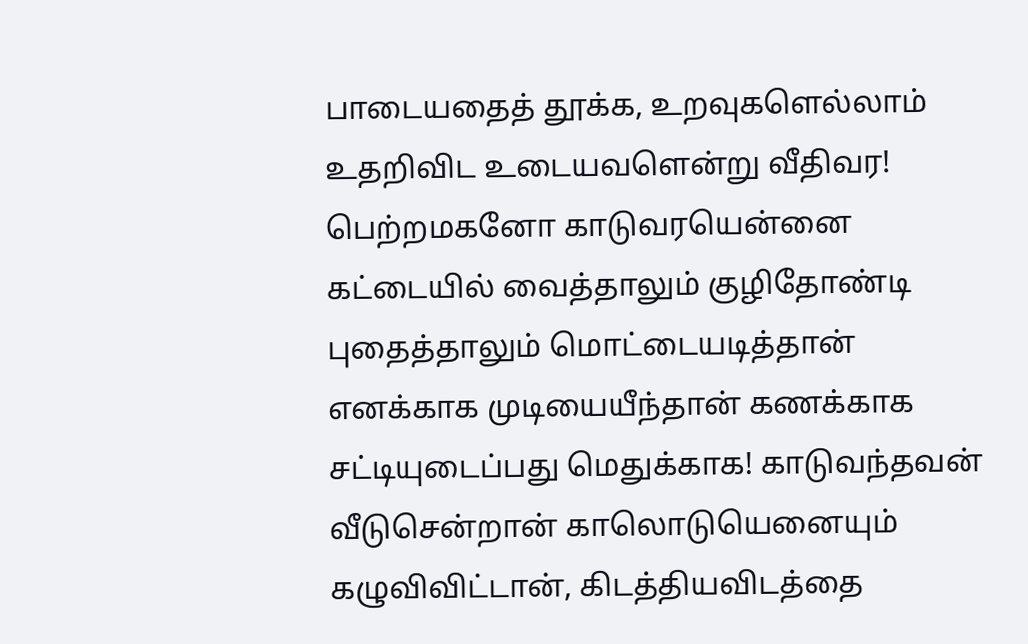பாடையதைத் தூக்க, உறவுகளெல்லாம் உதறிவிட உடையவளென்று வீதிவர! பெற்றமகனோ காடுவரயென்னை கட்டையில் வைத்தாலும் குழிதோண்டி புதைத்தாலும் மொட்டையடித்தான் எனக்காக முடியையீந்தான் கணக்காக சட்டியுடைப்பது மெதுக்காக! காடுவந்தவன் வீடுசென்றான் காலொடுயெனையும் கழுவிவிட்டான், கிடத்தியவிடத்தை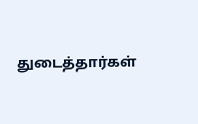துடைத்தார்கள்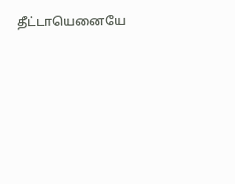தீட்டாயெனையே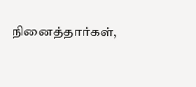நினைத்தார்கள்,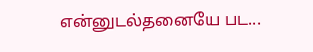என்னுடல்தனையே பட...